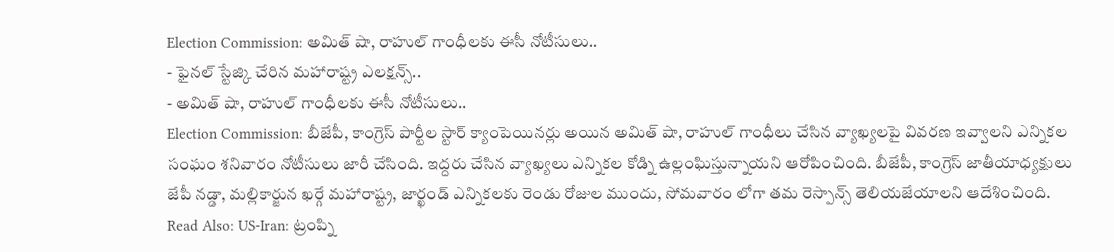Election Commission: అమిత్ షా, రాహుల్ గాంధీలకు ఈసీ నోటీసులు..
- ఫైనల్ స్టేజ్కి చేరిన మహారాష్ట్ర ఎలక్షన్స్..
- అమిత్ షా, రాహుల్ గాంధీలకు ఈసీ నోటీసులు..
Election Commission: బీజేపీ, కాంగ్రెస్ పార్టీల స్టార్ క్యాంపెయినర్లు అయిన అమిత్ షా, రాహుల్ గాంధీలు చేసిన వ్యాఖ్యలపై వివరణ ఇవ్వాలని ఎన్నికల సంఘం శనివారం నోటీసులు జారీ చేసింది. ఇద్దరు చేసిన వ్యాఖ్యలు ఎన్నికల కోడ్ని ఉల్లంఘిస్తున్నాయని ఆరోపించింది. బీజేపీ, కాంగ్రెస్ జాతీయాధ్యక్షులు జేపీ నడ్డా, మల్లికార్జున ఖర్గే మహారాష్ట్ర, జార్ఖండ్ ఎన్నికలకు రెండు రోజుల ముందు, సోమవారం లోగా తమ రెస్పాన్స్ తెలియజేయాలని ఆదేశించింది.
Read Also: US-Iran: ట్రంప్ని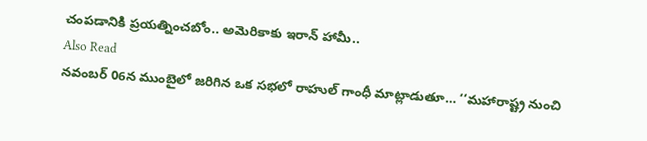చంపడానికి ప్రయత్నించబోం.. అమెరికాకు ఇరాన్ హామీ..
Also Read
నవంబర్ 06న ముంబైలో జరిగిన ఒక సభలో రాహుల్ గాంధీ మాట్లాడుతూ… ‘‘మహారాష్ట్ర నుంచి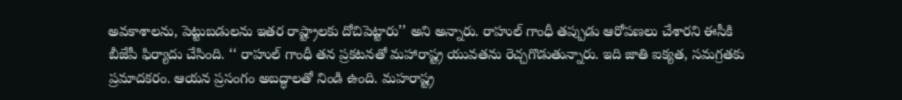అవకాశాలను, పెట్టుబడులను ఇతర రాష్ట్రాలకు దోచిపెట్టారు’’ అని అన్నారు. రాహుల్ గాంధీ తప్పుడు ఆరోపణలు చేశారని ఈసీకి బీజేపీ ఫిర్యాదు చేసింది. ‘‘ రాహుల్ గాంధీ తన ప్రకటనతో మహారాష్ట్ర యువతను రెచ్చగొడుతున్నారు. ఇది జాతి ఐక్యత, సమగ్రతకు ప్రమాదకరం. ఆయన ప్రసంగం అబద్ధాలతో నిండి ఉంది. మహరాష్ట్ర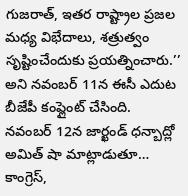గుజరాత్, ఇతర రాష్ట్రాల ప్రజల మధ్య విభేదాలు, శత్రుత్వం సృష్టించేందుకు ప్రయత్నించారు.’’ అని నవంబర్ 11న ఈసీ ఎదుట బీజేపీ కంప్లైంట్ చేసింది.
నవంబర్ 12న జార్ఖండ్ ధన్బాద్లో అమిత్ షా మాట్లాడుతూ… కాంగ్రెస్,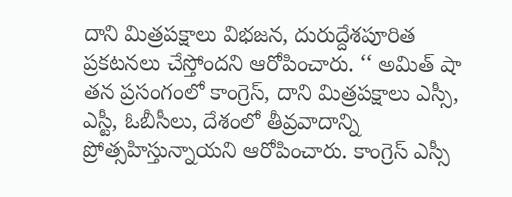దాని మిత్రపక్షాలు విభజన, దురుద్దేశపూరిత ప్రకటనలు చేస్తోందని ఆరోపించారు. ‘‘ అమిత్ షా తన ప్రసంగంలో కాంగ్రెస్, దాని మిత్రపక్షాలు ఎస్సీ, ఎస్టీ, ఓబీసీలు, దేశంలో తీవ్రవాదాన్ని ప్రోత్సహిస్తున్నాయని ఆరోపించారు. కాంగ్రెస్ ఎస్సీ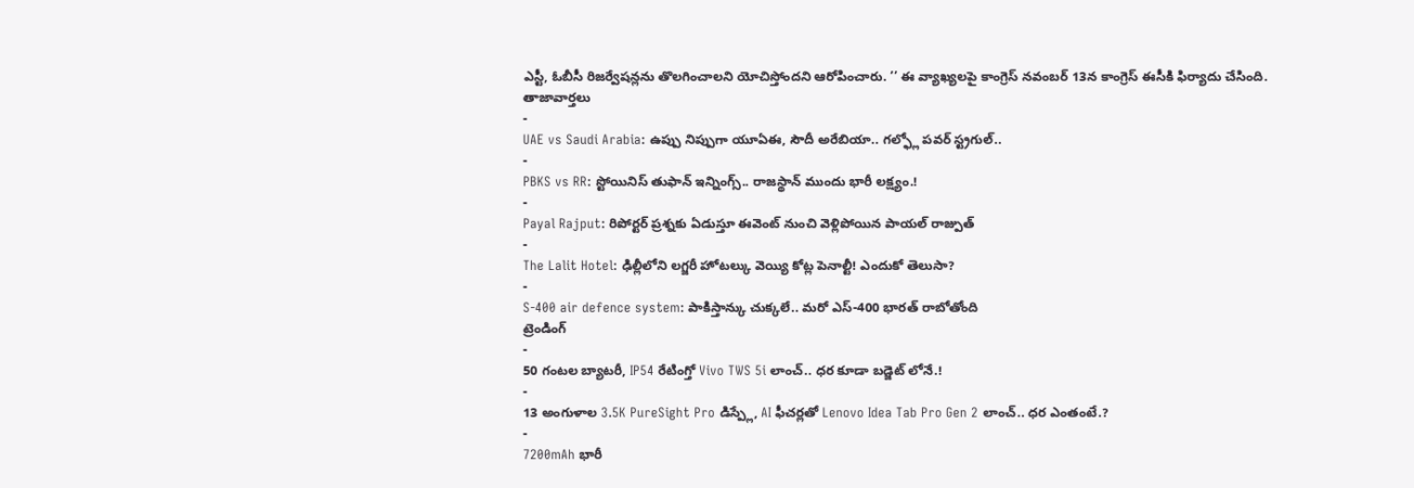ఎస్టీ, ఓబీసీ రిజర్వేషన్లను తొలగించాలని యోచిస్తోందని ఆరోపించారు. ’’ ఈ వ్యాఖ్యలపై కాంగ్రెస్ నవంబర్ 13న కాంగ్రెస్ ఈసీకి ఫిర్యాదు చేసింది.
తాజావార్తలు
-
UAE vs Saudi Arabia: ఉప్పు నిప్పుగా యూఏఈ, సౌదీ అరేబియా.. గల్ఫ్లో పవర్ స్ట్రగుల్..
-
PBKS vs RR: స్టోయినిస్ తుఫాన్ ఇన్నింగ్స్.. రాజస్థాన్ ముందు భారీ లక్ష్యం.!
-
Payal Rajput: రిపోర్టర్ ప్రశ్నకు ఏడుస్తూ ఈవెంట్ నుంచి వెళ్లిపోయిన పాయల్ రాజ్పుత్
-
The Lalit Hotel: ఢిల్లీలోని లగ్జరీ హోటల్కు వెయ్యి కోట్ల పెనాల్టీ! ఎందుకో తెలుసా?
-
S-400 air defence system: పాకిస్తాన్కు చుక్కలే.. మరో ఎస్-400 భారత్ రాబోతోంది
ట్రెండింగ్
-
50 గంటల బ్యాటరీ, IP54 రేటింగ్తో Vivo TWS 5i లాంచ్.. ధర కూడా బడ్జెట్ లోనే.!
-
13 అంగుళాల 3.5K PureSight Pro డిస్ప్లే, AI ఫీచర్లతో Lenovo Idea Tab Pro Gen 2 లాంచ్.. ధర ఎంతంటే.?
-
7200mAh భారీ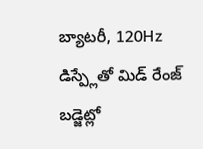బ్యాటరీ, 120Hz డిస్ప్లేతో మిడ్ రేంజ్ బడ్జెట్లో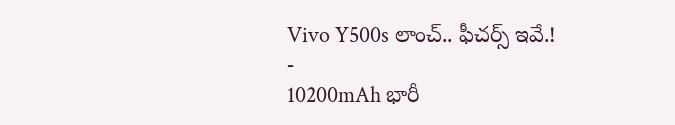Vivo Y500s లాంచ్.. ఫీచర్స్ ఇవే.!
-
10200mAh భారీ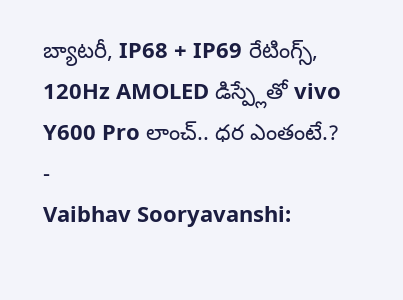బ్యాటరీ, IP68 + IP69 రేటింగ్స్, 120Hz AMOLED డిస్ప్లేతో vivo Y600 Pro లాంచ్.. ధర ఎంతంటే.?
-
Vaibhav Sooryavanshi: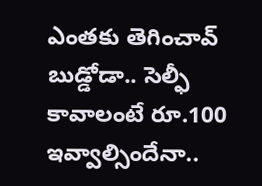ఎంతకు తెగించావ్ బుడ్డోడా.. సెల్ఫీ కావాలంటే రూ.100 ఇవ్వాల్సిందేనా..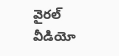వైరల్ వీడియో